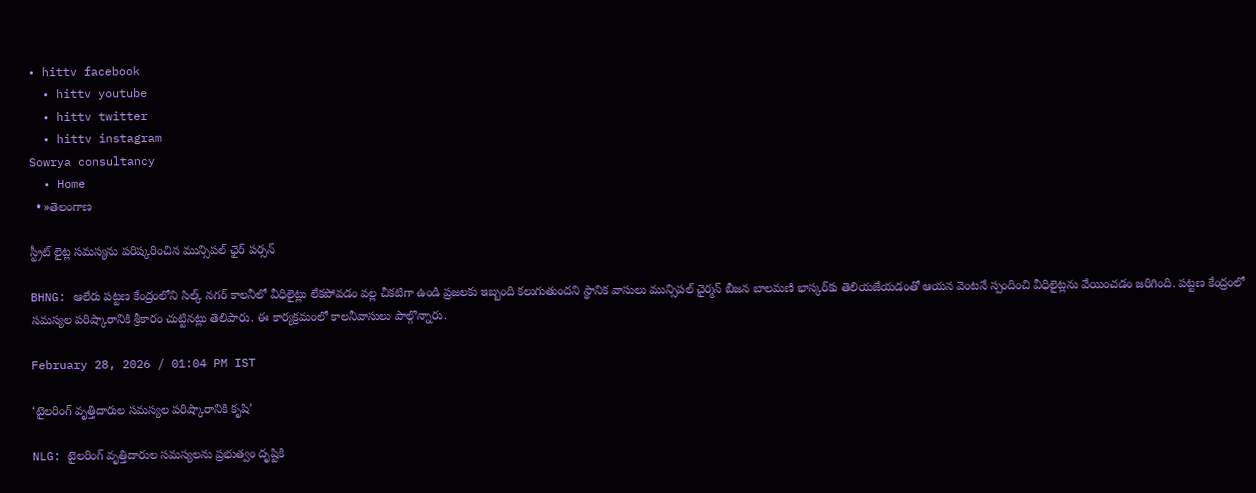• hittv facebook
  • hittv youtube
  • hittv twitter
  • hittv instagram
Sowrya consultancy
  • Home
  • »తెలంగాణ

స్ట్రీట్ లైట్ల సమస్యను పరిష్కరించిన మున్సిపల్ ఛైర్ పర్సన్

BHNG: ఆలేరు పట్టణ కేంద్రంలోని సిల్క్ నగర్ కాలనీలో వీధిలైట్లు లేకపోవడం వల్ల చీకటిగా ఉండి ప్రజలకు ఇబ్బంది కలుగుతుందని స్థానిక వాసులు మున్సిపల్ చైర్మన్ బీజన బాలమణి భాస్కర్‌కు తెలియజేయడంతో ఆయన వెంటనే స్పందించి వీధిలైట్లను వేయించడం జరిగింది. పట్టణ కేంద్రంలో సమస్యల పరిష్కారానికి శ్రీకారం చుట్టినట్లు తెలిపారు. ఈ కార్యక్రమంలో కాలనీవాసులు పాల్గొన్నారు.

February 28, 2026 / 01:04 PM IST

‘టైలరింగ్ వృత్తిదారుల సమస్యల పరిష్కారానికి కృషి’

NLG: టైలరింగ్ వృత్తిదారుల సమస్యలను ప్రభుత్వం దృష్టికి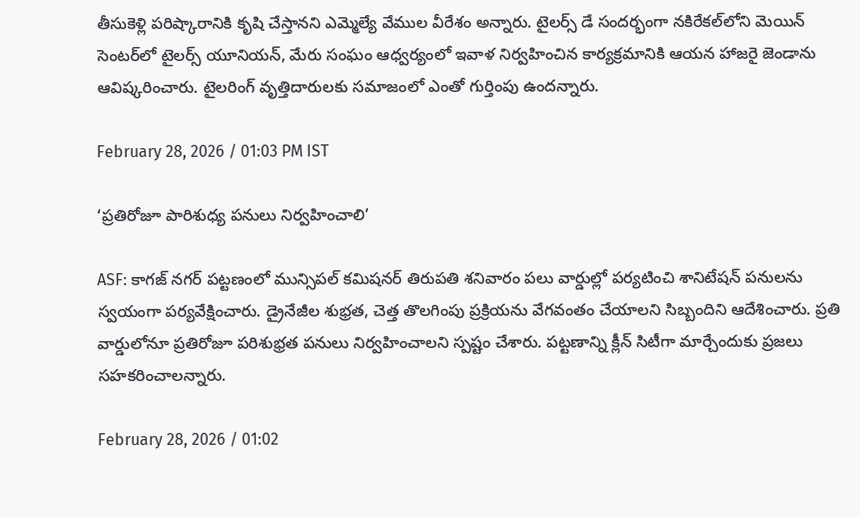తీసుకెళ్లి పరిష్కారానికి కృషి చేస్తానని ఎమ్మెల్యే వేముల వీరేశం అన్నారు. టైలర్స్ డే సందర్భంగా నకిరేకల్‌లోని మెయిన్ సెంటర్‌లో టైలర్స్ యూనియన్, మేరు సంఘం ఆధ్వర్యంలో ఇవాళ నిర్వహించిన కార్యక్రమానికి ఆయన హాజరై జెండాను ఆవిష్కరించారు. టైలరింగ్ వృత్తిదారులకు సమాజంలో ఎంతో గుర్తింపు ఉందన్నారు.

February 28, 2026 / 01:03 PM IST

‘ప్రతిరోజూ పారిశుధ్య పనులు నిర్వహించాలి’

ASF: కాగజ్ నగర్ పట్టణంలో మున్సిపల్ కమిషనర్ తిరుపతి శనివారం పలు వార్డుల్లో పర్యటించి శానిటేషన్ పనులను స్వయంగా పర్యవేక్షించారు. డ్రైనేజీల శుభ్రత, చెత్త తొలగింపు ప్రక్రియను వేగవంతం చేయాలని సిబ్బందిని ఆదేశించారు. ప్రతి వార్డులోనూ ప్రతిరోజూ పరిశుభ్రత పనులు నిర్వహించాలని స్పష్టం చేశారు. పట్టణాన్ని క్లీన్ సిటీగా మార్చేందుకు ప్రజలు సహకరించాలన్నారు.

February 28, 2026 / 01:02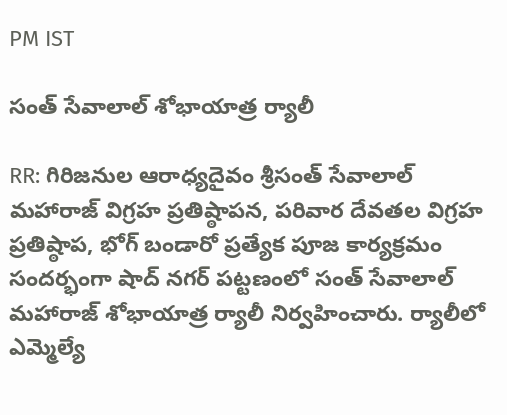PM IST

సంత్ సేవాలాల్ శోభాయాత్ర ర్యాలీ

RR: గిరిజనుల ఆరాధ్యదైవం శ్రీసంత్ సేవాలాల్ మహారాజ్ విగ్రహ ప్రతిష్ఠాపన, పరివార దేవతల విగ్రహ ప్రతిష్ఠాప, భోగ్ బండారో ప్రత్యేక పూజ కార్యక్రమం సందర్భంగా షాద్ నగర్ పట్టణంలో సంత్ సేవాలాల్ మహారాజ్ శోభాయాత్ర ర్యాలీ నిర్వహించారు. ర్యాలీలో ఎమ్మెల్యే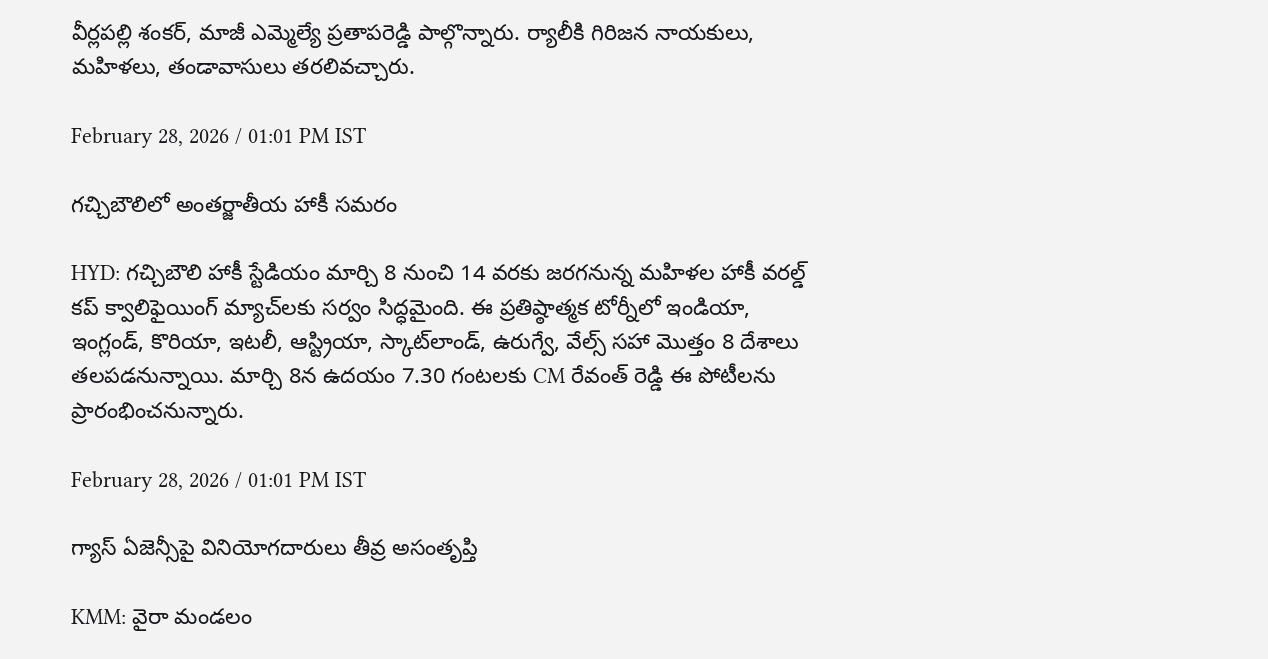వీర్లపల్లి శంకర్, మాజీ ఎమ్మెల్యే ప్రతాపరెడ్డి పాల్గొన్నారు. ర్యాలీకి గిరిజన నాయకులు, మహిళలు, తండావాసులు తరలివచ్చారు.

February 28, 2026 / 01:01 PM IST

గచ్చిబౌలిలో అంతర్జాతీయ హాకీ సమరం

HYD: గచ్చిబౌలి హాకీ స్టేడియం మార్చి 8 నుంచి 14 వరకు జరగనున్న మహిళల హాకీ వరల్డ్ కప్ క్వాలిఫైయింగ్ మ్యాచ్‌లకు సర్వం సిద్ధమైంది. ఈ ప్రతిష్ఠాత్మక టోర్నీలో ఇండియా, ఇంగ్లండ్, కొరియా, ఇటలీ, ఆస్ట్రియా, స్కాట్‌లాండ్, ఉరుగ్వే, వేల్స్ సహా మొత్తం 8 దేశాలు తలపడనున్నాయి. మార్చి 8న ఉదయం 7.30 గంటలకు CM రేవంత్ రెడ్డి ఈ పోటీలను ప్రారంభించనున్నారు.

February 28, 2026 / 01:01 PM IST

గ్యాస్ ఏజెన్సీపై వినియోగదారులు తీవ్ర అసంతృప్తి

KMM: వైరా మండలం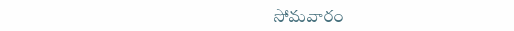సోమవారం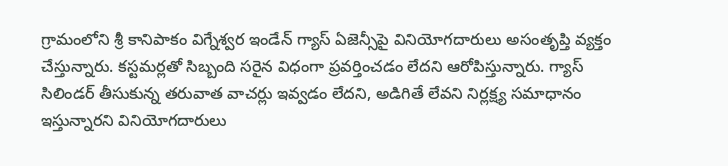గ్రామంలోని శ్రీ కానిపాకం విగ్నేశ్వర ఇండేన్ గ్యాస్ ఏజెన్సీపై వినియోగదారులు అసంతృప్తి వ్యక్తం చేస్తున్నారు. కస్టమర్లతో సిబ్బంది సరైన విధంగా ప్రవర్తించడం లేదని ఆరోపిస్తున్నారు. గ్యాస్ సిలిండర్ తీసుకున్న తరువాత వాచర్లు ఇవ్వడం లేదని, అడిగితే లేవని నిర్లక్ష్య సమాధానం ఇస్తున్నారని వినియోగదారులు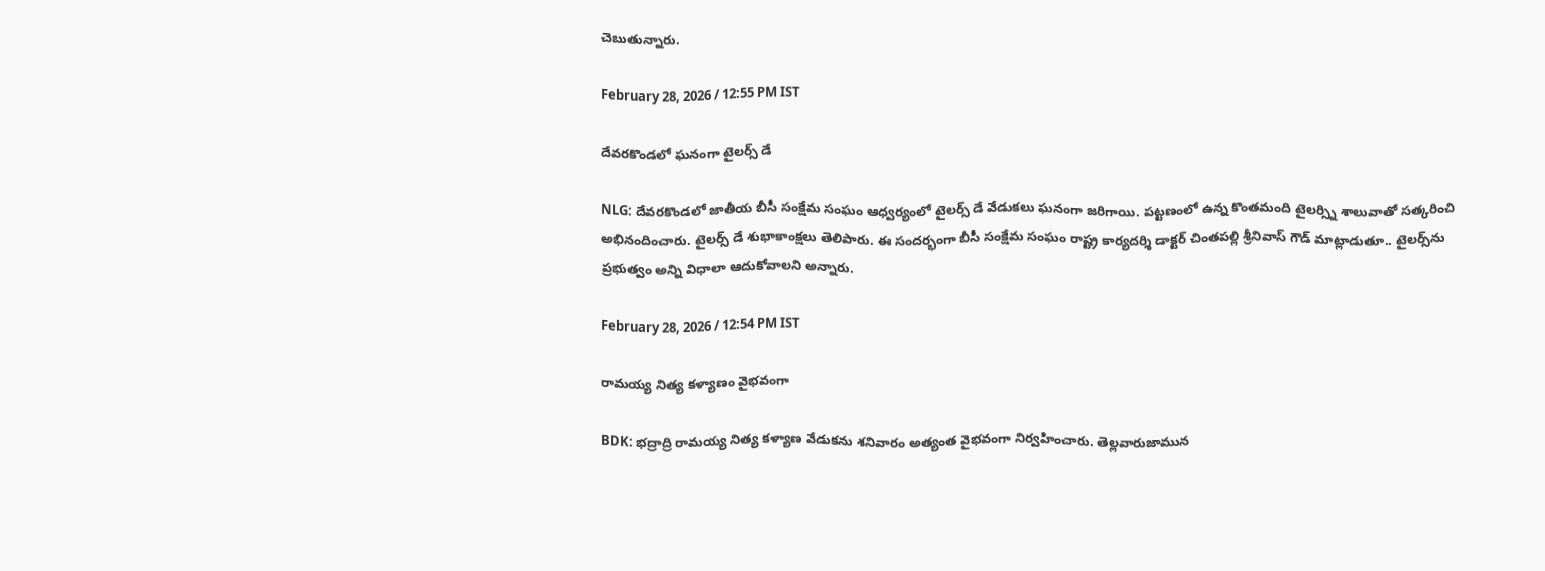చెబుతున్నారు.

February 28, 2026 / 12:55 PM IST

దేవరకొండలో ఘనంగా టైలర్స్ డే

NLG: దేవరకొండలో జాతీయ బీసీ సంక్షేమ సంఘం ఆధ్వర్యంలో టైలర్స్ డే వేడుకలు ఘనంగా జరిగాయి. పట్టణంలో ఉన్న కొంతమంది టైలర్స్ని శాలువాతో సత్కరించి అభినందించారు. టైలర్స్ డే శుభాకాంక్షలు తెలిపారు. ఈ సందర్భంగా బీసీ సంక్షేమ సంఘం రాష్ట్ర కార్యదర్శి డాక్టర్ చింతపల్లి శ్రీనివాస్ గౌడ్ మాట్లాడుతూ.. టైలర్స్‌ను ప్రభుత్వం అన్ని విధాలా ఆదుకోవాలని అన్నారు.

February 28, 2026 / 12:54 PM IST

రామయ్య నిత్య కళ్యాణం వైభవంగా

BDK: భద్రాద్రి రామయ్య నిత్య కళ్యాణ వేడుకను శనివారం అత్యంత వైభవంగా నిర్వహించారు. తెల్లవారుజామున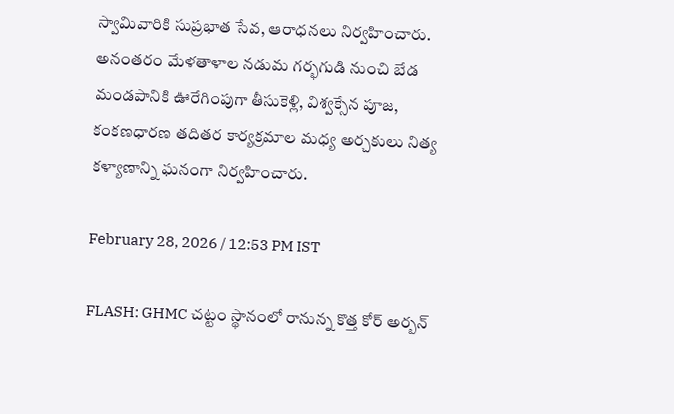స్వామివారికి సుప్రభాత సేవ, ఆరాధనలు నిర్వహించారు. అనంతరం మేళతాళాల నడుమ గర్భగుడి నుంచి బేడ మండపానికి ఊరేగింపుగా తీసుకెళ్లి, విశ్వక్సేన పూజ, కంకణధారణ తదితర కార్యక్రమాల మధ్య అర్చకులు నిత్య కళ్యాణాన్ని ఘనంగా నిర్వహించారు.

February 28, 2026 / 12:53 PM IST

FLASH: GHMC చట్టం స్థానంలో రానున్న కొత్త కోర్ అర్బన్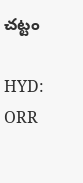చట్టం

HYD: ORR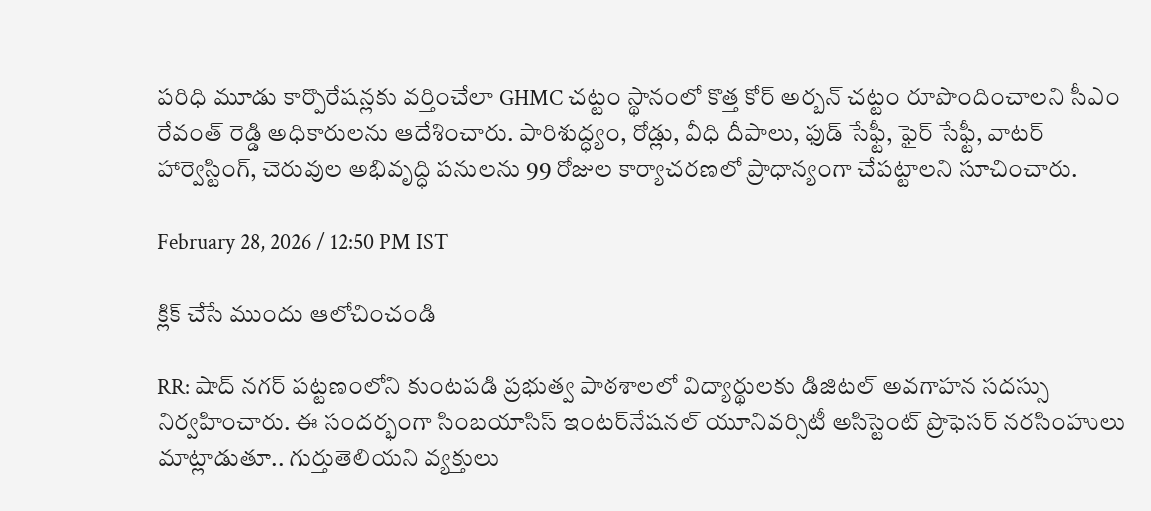పరిధి మూడు కార్పొరేషన్లకు వర్తించేలా GHMC చట్టం స్థానంలో కొత్త కోర్ అర్బన్ చట్టం రూపొందించాలని సీఎం రేవంత్ రెడ్డి అధికారులను ఆదేశించారు. పారిశుద్ధ్యం, రోడ్లు, వీధి దీపాలు, ఫుడ్ సేఫ్టీ, ఫైర్ సేఫ్టీ, వాటర్ హార్వెస్టింగ్, చెరువుల అభివృద్ధి పనులను 99 రోజుల కార్యాచరణలో ప్రాధాన్యంగా చేపట్టాలని సూచించారు.

February 28, 2026 / 12:50 PM IST

క్లిక్ చేసే ముందు ఆలోచించండి

RR: షాద్ నగర్ పట్టణంలోని కుంటపడి ప్రభుత్వ పాఠశాలలో విద్యార్థులకు డిజిటల్ అవగాహన సదస్సు నిర్వహించారు. ఈ సందర్భంగా సింబయాసిస్ ఇంటర్‌నేషనల్ యూనివర్సిటీ అసిస్టెంట్ ప్రొఫెసర్ నరసింహులు మాట్లాడుతూ.. గుర్తుతెలియని వ్యక్తులు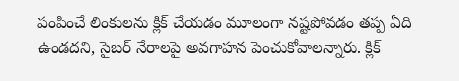పంపించే లింకులను క్లిక్ చేయడం మూలంగా నష్టపోవడం తప్ప ఏది ఉండదని, సైబర్ నేరాలపై అవగాహన పెంచుకోవాలన్నారు. క్లిక్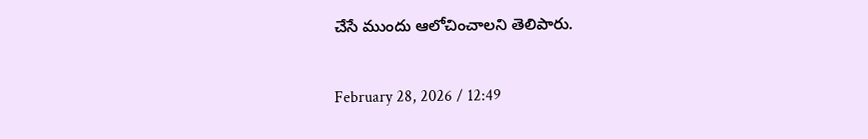చేసే ముందు ఆలోచించాలని తెలిపారు.

February 28, 2026 / 12:49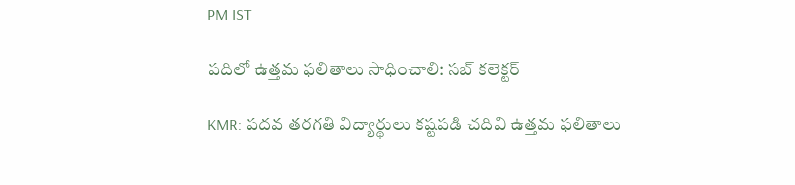PM IST

పదిలో ఉత్తమ ఫలితాలు సాధించాలి: సబ్ కలెక్టర్

KMR: పదవ తరగతి విద్యార్థులు కష్టపడి చదివి ఉత్తమ ఫలితాలు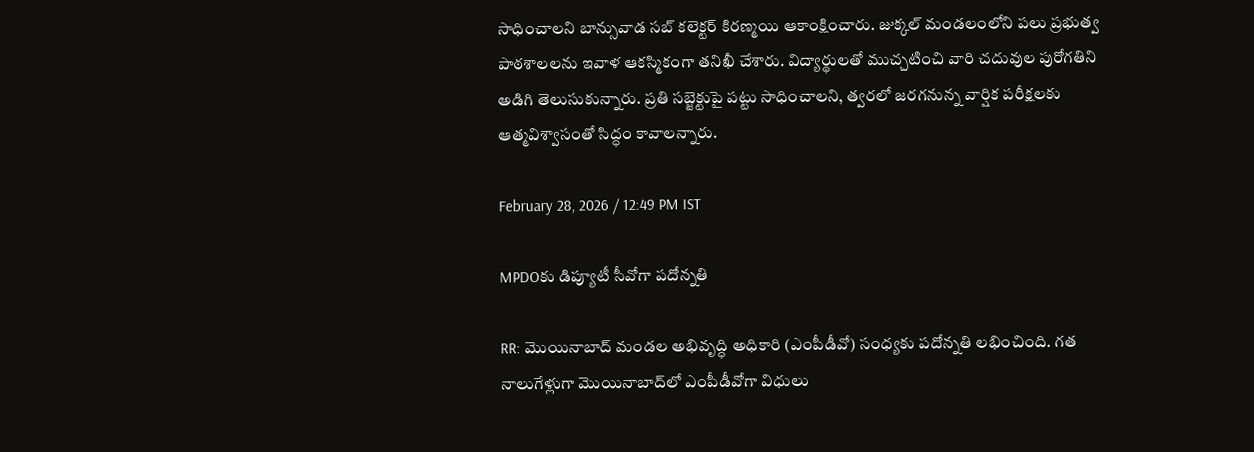సాధించాలని బాన్సువాడ సబ్ కలెక్టర్ కిరణ్మయి ఆకాంక్షించారు. జుక్కల్ మండలంలోని పలు ప్రభుత్వ పాఠశాలలను ఇవాళ ఆకస్మికంగా తనిఖీ చేశారు. విద్యార్థులతో ముచ్చటించి వారి చదువుల పురోగతిని అడిగి తెలుసుకున్నారు. ప్రతి సబ్జెక్టుపై పట్టు సాధించాలని, త్వరలో జరగనున్న వార్షిక పరీక్షలకు ఆత్మవిశ్వాసంతో సిద్ధం కావాలన్నారు.

February 28, 2026 / 12:49 PM IST

MPDOకు డిప్యూటీ సీవోగా పదోన్నతి

RR: మొయినాబాద్ మండల అభివృద్ధి అధికారి (ఎంపీడీవో) సంధ్యకు పదోన్నతి లభించింది. గత నాలుగేళ్లుగా మొయినాబాద్‌లో ఎంపీడీవోగా విధులు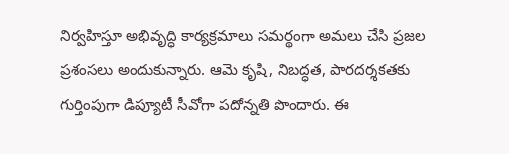నిర్వహిస్తూ అభివృద్ధి కార్యక్రమాలు సమర్థంగా అమలు చేసి ప్రజల ప్రశంసలు అందుకున్నారు. ఆమె కృషి, నిబద్ధత, పారదర్శకతకు గుర్తింపుగా డిప్యూటీ సీవోగా పదోన్నతి పొందారు. ఈ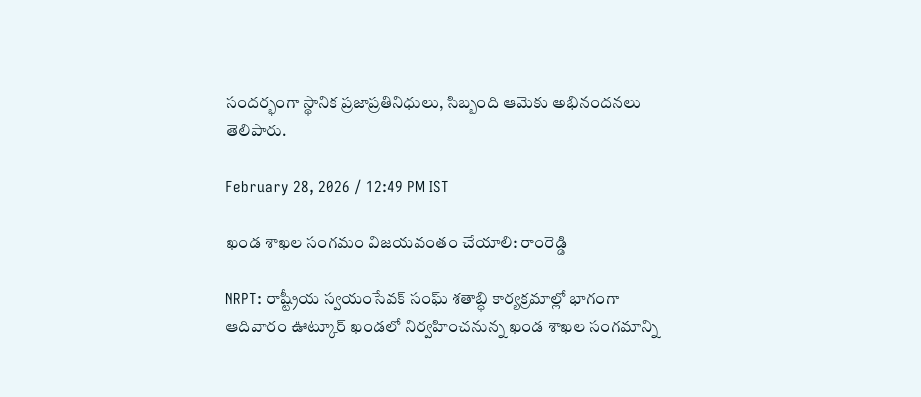సందర్భంగా స్థానిక ప్రజాప్రతినిధులు, సిబ్బంది ఆమెకు అభినందనలు తెలిపారు.

February 28, 2026 / 12:49 PM IST

ఖండ శాఖల సంగమం విజయవంతం చేయాలి: రాంరెడ్డి

NRPT: రాష్ట్రీయ స్వయంసేవక్ సంఘ్ శతాబ్ధి కార్యక్రమాల్లో భాగంగా ఆదివారం ఊట్కూర్ ఖండలో నిర్వహించనున్న ఖండ శాఖల సంగమాన్ని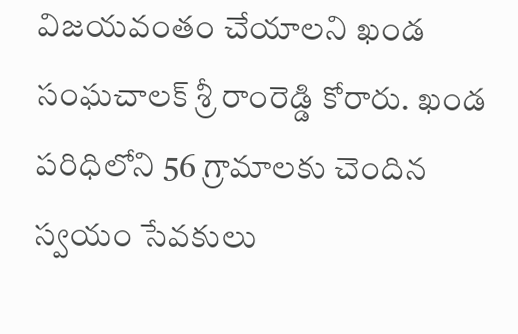విజయవంతం చేయాలని ఖండ సంఘచాలక్ శ్రీ రాంరెడ్డి కోరారు. ఖండ పరిధిలోని 56 గ్రామాలకు చెందిన స్వయం సేవకులు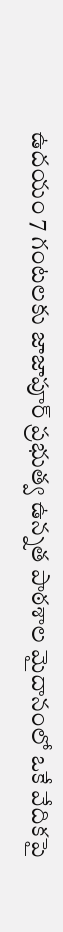ఉదయం 7 గంటలకు జాజాపూర్ ప్రభుత్వ ఉన్నత పాఠశాల మైదానంలో ఒకే వేదికపై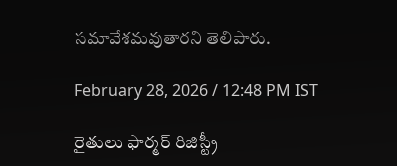సమావేశమవుతారని తెలిపారు.

February 28, 2026 / 12:48 PM IST

రైతులు ఫార్మర్ రిజిస్ట్రీ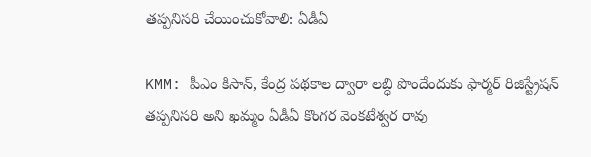తప్పనిసరి చేయించుకోవాలి: ఏడీఏ

KMM: పీఎం కిసాన్, కేంద్ర పథకాల ద్వారా లబ్ధి పొందేందుకు ఫార్మర్ రిజిస్ట్రేషన్ తప్పనిసరి అని ఖమ్మం ఏడీఏ కొంగర వెంకటేశ్వర రావు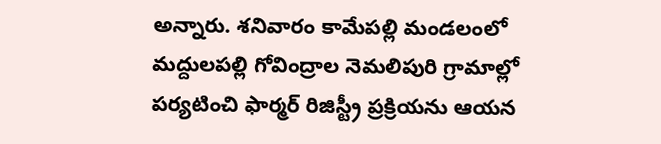అన్నారు. శనివారం కామేపల్లి మండలంలో మద్దులపల్లి గోవింద్రాల నెమలిపురి గ్రామాల్లో పర్యటించి ఫార్మర్ రిజిస్ట్రీ ప్రక్రియను ఆయన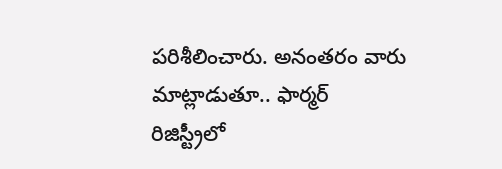పరిశీలించారు. అనంతరం వారు మాట్లాడుతూ.. ఫార్మర్ రిజిస్ట్రీలో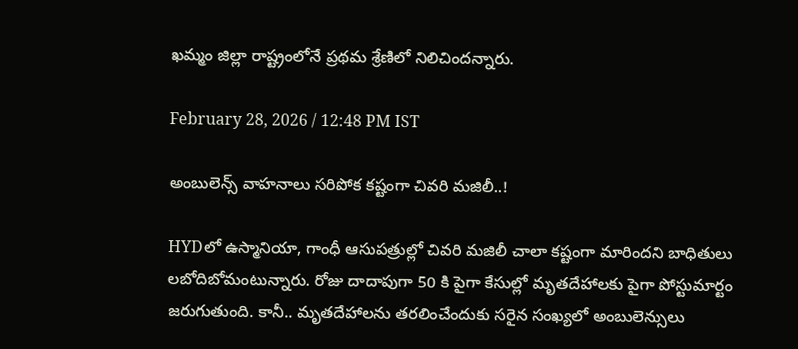ఖమ్మం జిల్లా రాష్ట్రంలోనే ప్రథమ శ్రేణిలో నిలిచిందన్నారు.

February 28, 2026 / 12:48 PM IST

అంబులెన్స్ వాహనాలు సరిపోక కష్టంగా చివరి మజిలీ..!

HYDలో ఉస్మానియా, గాంధీ ఆసుపత్రుల్లో చివరి మజిలీ చాలా కష్టంగా మారిందని బాధితులు లబోదిబోమంటున్నారు. రోజు దాదాపుగా 50 కి పైగా కేసుల్లో మృతదేహాలకు పైగా పోస్టుమార్టం జరుగుతుంది. కానీ.. మృతదేహాలను తరలించేందుకు సరైన సంఖ్యలో అంబులెన్సులు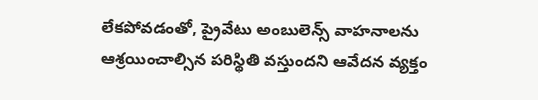లేకపోవడంతో, ప్రైవేటు అంబులెన్స్ వాహనాలను ఆశ్రయించాల్సిన పరిస్థితి వస్తుందని ఆవేదన వ్యక్తం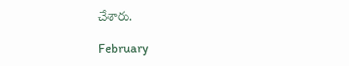చేశారు.

February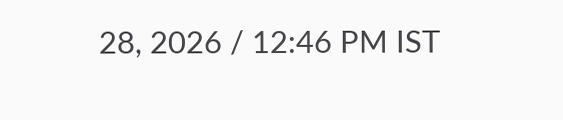28, 2026 / 12:46 PM IST